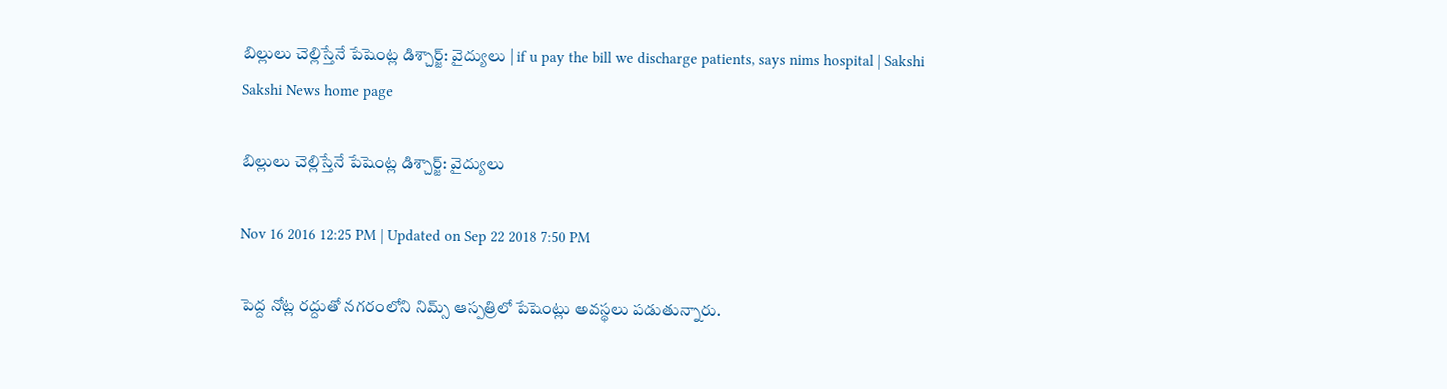బిల్లులు చెల్లిస్తేనే పేషెంట్ల డిశ్చార్జ్: వైద్యులు | if u pay the bill we discharge patients, says nims hospital | Sakshi
Sakshi News home page

బిల్లులు చెల్లిస్తేనే పేషెంట్ల డిశ్చార్జ్: వైద్యులు

Nov 16 2016 12:25 PM | Updated on Sep 22 2018 7:50 PM

పెద్ద నోట్ల రద్దుతో నగరంలోని నిమ్స్ ఆస్పత్రిలో పేషెంట్లు అవస్థలు పడుతున్నారు.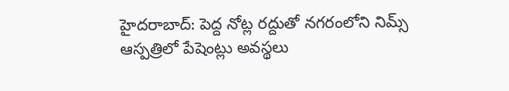హైదరాబాద్: పెద్ద నోట్ల రద్దుతో నగరంలోని నిమ్స్ ఆస్పత్రిలో పేషెంట్లు అవస్థలు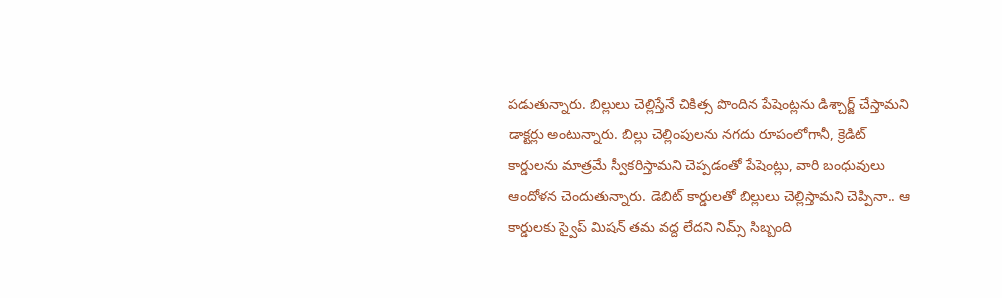పడుతున్నారు. బిల్లులు చెల్లిస్తేనే చికిత్స పొందిన పేషెంట్లను డిశ్చార్జ్ చేస్తామని డాక్టర్లు అంటున్నారు. బిల్లు చెల్లింపులను నగదు రూపంలోగానీ, క్రెడిట్ కార్డులను మాత్రమే స్వీకరిస్తామని చెప్పడంతో పేషెంట్లు, వారి బంధువులు ఆందోళన చెందుతున్నారు. డెబిట్ కార్డులతో బిల్లులు చెల్లిస్తామని చెప్పినా.. ఆ కార్డులకు స్వైప్ మిషన్ తమ వద్ద లేదని నిమ్స్ సిబ్బంది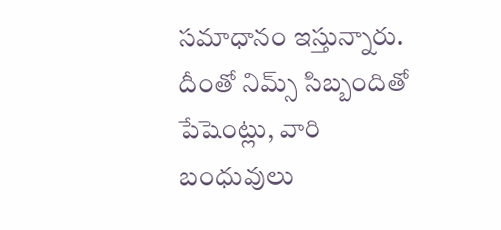సమాధానం ఇస్తున్నారు. దీంతో నిమ్స్ సిబ్బందితో పేషెంట్లు, వారి బంధువులు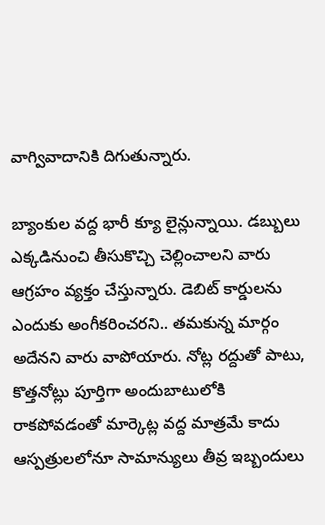వాగ్వివాదానికి దిగుతున్నారు.

బ్యాంకుల వద్ద భారీ క్యూ లైన్లున్నాయి. డబ్బులు ఎక్కడినుంచి తీసుకొచ్చి చెల్లించాలని వారు ఆగ్రహం వ్యక్తం చేస్తున్నారు. డెబిట్ కార్డులను ఎందుకు అంగీకరించరని.. తమకున్న మార్గం అదేనని వారు వాపోయారు. నోట్ల రద్దుతో పాటు, కొత్తనోట్లు పూర్తిగా అందుబాటులోకి రాకపోవడంతో మార్కెట్ల వద్ద మాత్రమే కాదు ఆస్పత్రులలోనూ సామాన్యులు తీవ్ర ఇబ్బందులు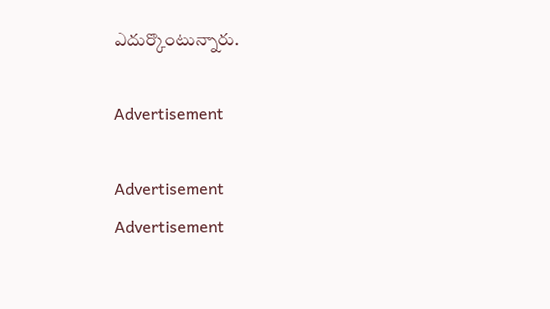ఎదుర్కొంటున్నారు.

Advertisement

Advertisement
Advertisement